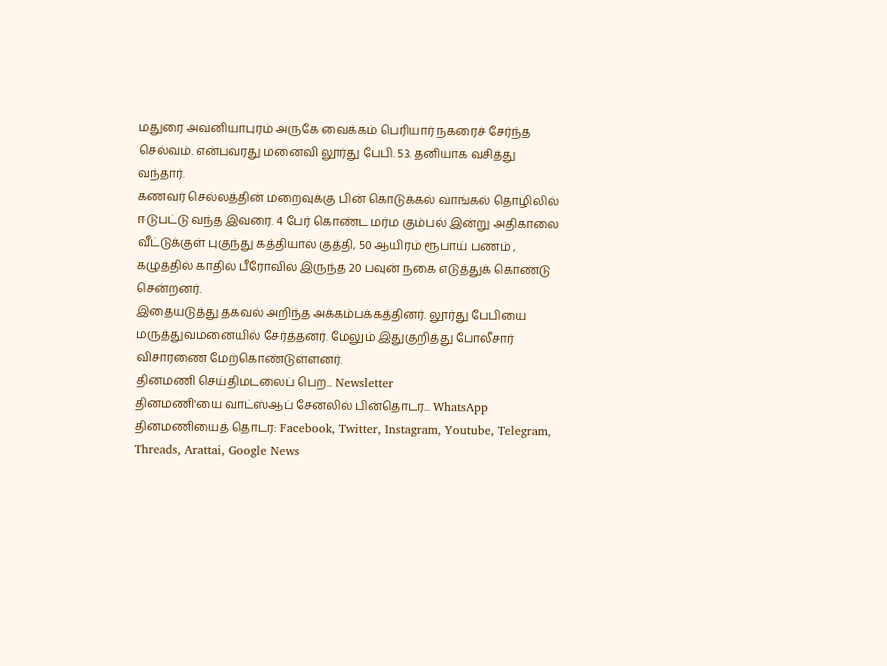மதுரை அவனியாபுரம் அருகே வைக்கம் பெரியார் நகரைச் சேர்ந்த செல்வம். என்பவரது மனைவி லூர்து பேபி. 53. தனியாக வசித்து வந்தார்.
கணவர் செல்லத்தின் மறைவுக்கு பின் கொடுக்கல் வாங்கல் தொழிலில் ஈடுபட்டு வந்த இவரை. 4 பேர் கொண்ட மர்ம கும்பல் இன்று அதிகாலை வீட்டுக்குள் புகுந்து கத்தியால் குத்தி, 50 ஆயிரம் ரூபாய் பணம் , கழுத்தில் காதில் பீரோவில் இருந்த 20 பவுன் நகை எடுத்துக் கொண்டு சென்றனர்.
இதையடுத்து தகவல் அறிந்த அக்கம்பக்கத்தினர். லூர்து பேபியை மருத்துவமனையில் சேர்த்தனர். மேலும் இதுகுறித்து போலீசார் விசாரணை மேற்கொண்டுள்ளனர்.
தினமணி செய்திமடலைப் பெற... Newsletter
தினமணி'யை வாட்ஸ்ஆப் சேனலில் பின்தொடர... WhatsApp
தினமணியைத் தொடர: Facebook, Twitter, Instagram, Youtube, Telegram, Threads, Arattai, Google News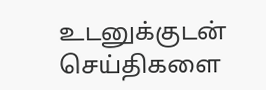உடனுக்குடன் செய்திகளை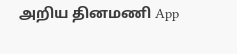அறிய தினமணி App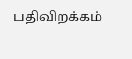பதிவிறக்கம்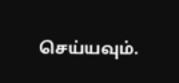செய்யவும்.